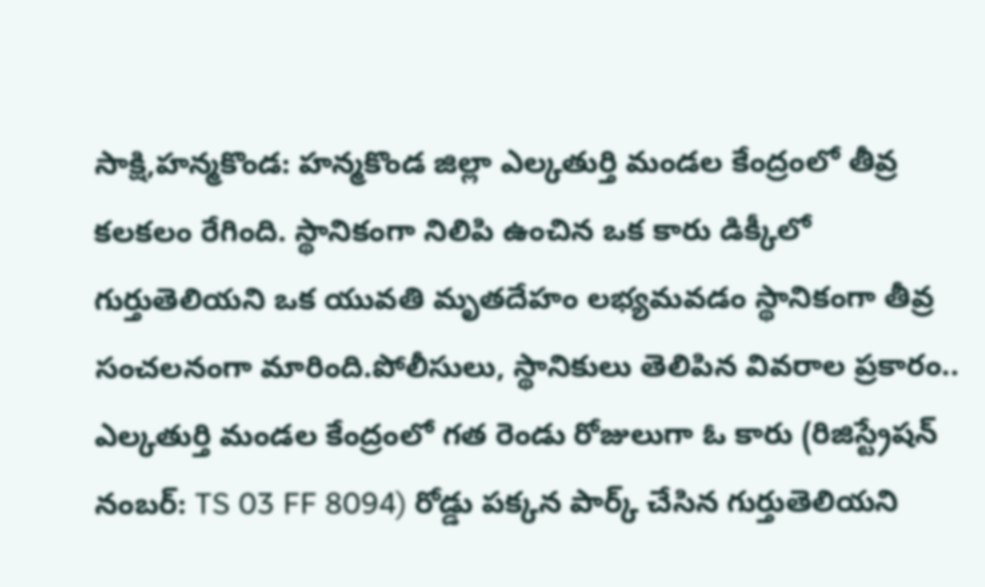సాక్షి,హన్మకొండ: హన్మకొండ జిల్లా ఎల్కతుర్తి మండల కేంద్రంలో తీవ్ర కలకలం రేగింది. స్థానికంగా నిలిపి ఉంచిన ఒక కారు డిక్కీలో గుర్తుతెలియని ఒక యువతి మృతదేహం లభ్యమవడం స్థానికంగా తీవ్ర సంచలనంగా మారింది.పోలీసులు, స్థానికులు తెలిపిన వివరాల ప్రకారం.. ఎల్కతుర్తి మండల కేంద్రంలో గత రెండు రోజులుగా ఓ కారు (రిజిస్ట్రేషన్ నంబర్: TS 03 FF 8094) రోడ్డు పక్కన పార్క్ చేసిన గుర్తుతెలియని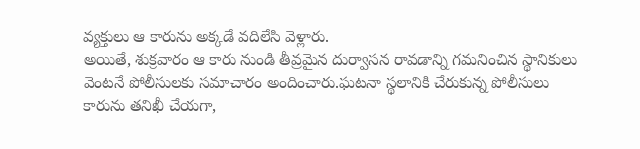వ్యక్తులు ఆ కారును అక్కడే వదిలేసి వెళ్లారు.
అయితే, శుక్రవారం ఆ కారు నుండి తీవ్రమైన దుర్వాసన రావడాన్ని గమనించిన స్థానికులు వెంటనే పోలీసులకు సమాచారం అందించారు.ఘటనా స్థలానికి చేరుకున్న పోలీసులు కారును తనిఖీ చేయగా,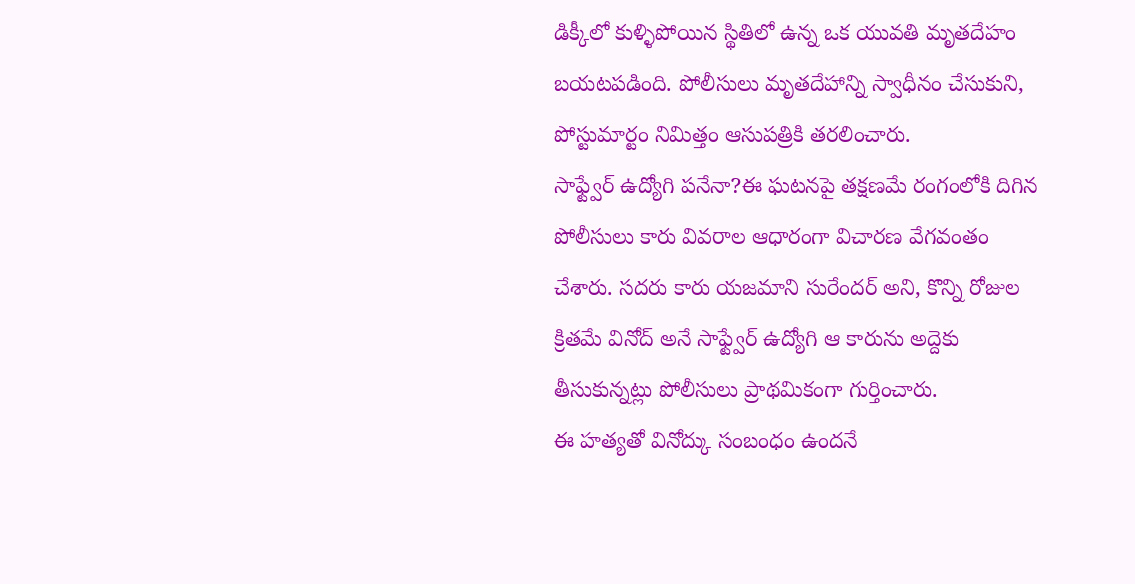డిక్కీలో కుళ్ళిపోయిన స్థితిలో ఉన్న ఒక యువతి మృతదేహం బయటపడింది. పోలీసులు మృతదేహాన్ని స్వాధీనం చేసుకుని, పోస్టుమార్టం నిమిత్తం ఆసుపత్రికి తరలించారు.
సాఫ్ట్వేర్ ఉద్యోగి పనేనా?ఈ ఘటనపై తక్షణమే రంగంలోకి దిగిన పోలీసులు కారు వివరాల ఆధారంగా విచారణ వేగవంతం చేశారు. సదరు కారు యజమాని సురేందర్ అని, కొన్ని రోజుల క్రితమే వినోద్ అనే సాఫ్ట్వేర్ ఉద్యోగి ఆ కారును అద్దెకు తీసుకున్నట్లు పోలీసులు ప్రాథమికంగా గుర్తించారు.
ఈ హత్యతో వినోద్కు సంబంధం ఉందనే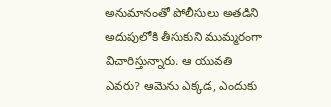అనుమానంతో పోలీసులు అతడిని అదుపులోకి తీసుకుని ముమ్మరంగా విచారిస్తున్నారు. ఆ యువతి ఎవరు? ఆమెను ఎక్కడ, ఎందుకు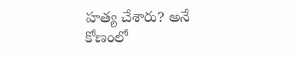హత్య చేశారు? అనే కోణంలో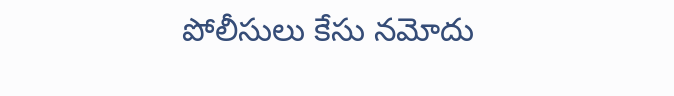పోలీసులు కేసు నమోదు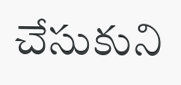చేసుకుని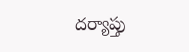దర్యాప్తు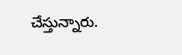చేస్తున్నారు.